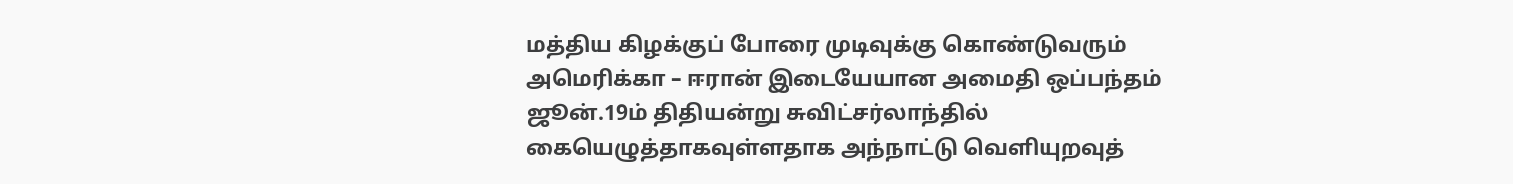மத்திய கிழக்குப் போரை முடிவுக்கு கொண்டுவரும் அமெரிக்கா – ஈரான் இடையேயான அமைதி ஒப்பந்தம் ஜூன்.19ம் திதியன்று சுவிட்சர்லாந்தில் கையெழுத்தாகவுள்ளதாக அந்நாட்டு வெளியுறவுத்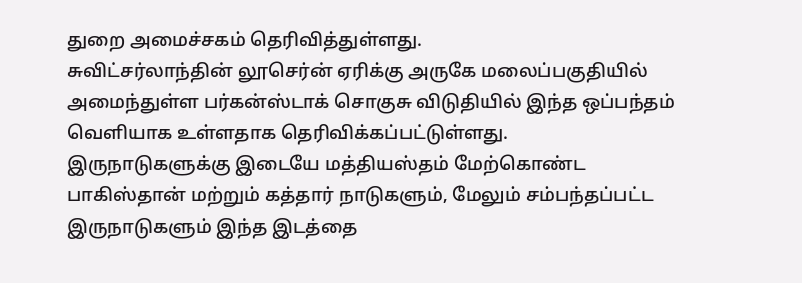துறை அமைச்சகம் தெரிவித்துள்ளது.
சுவிட்சர்லாந்தின் லூசெர்ன் ஏரிக்கு அருகே மலைப்பகுதியில் அமைந்துள்ள பர்கன்ஸ்டாக் சொகுசு விடுதியில் இந்த ஒப்பந்தம் வெளியாக உள்ளதாக தெரிவிக்கப்பட்டுள்ளது.
இருநாடுகளுக்கு இடையே மத்தியஸ்தம் மேற்கொண்ட பாகிஸ்தான் மற்றும் கத்தார் நாடுகளும், மேலும் சம்பந்தப்பட்ட இருநாடுகளும் இந்த இடத்தை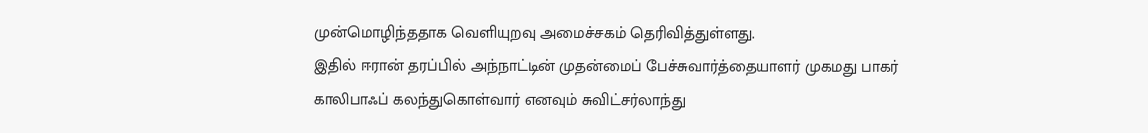முன்மொழிந்ததாக வெளியுறவு அமைச்சகம் தெரிவித்துள்ளது.
இதில் ஈரான் தரப்பில் அந்நாட்டின் முதன்மைப் பேச்சுவார்த்தையாளர் முகமது பாகர் காலிபாஃப் கலந்துகொள்வார் எனவும் சுவிட்சர்லாந்து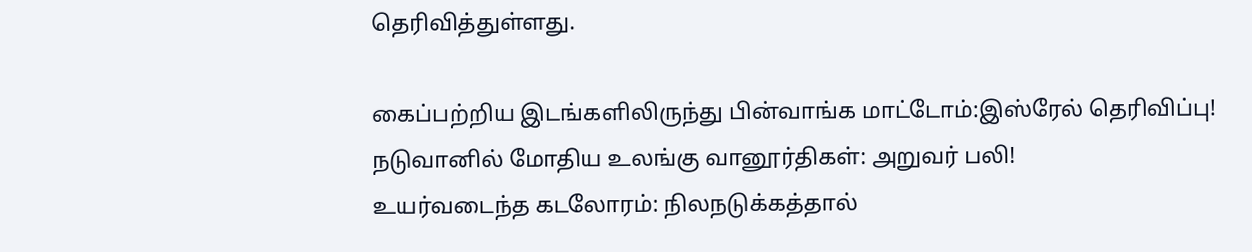தெரிவித்துள்ளது.

கைப்பற்றிய இடங்களிலிருந்து பின்வாங்க மாட்டோம்:இஸ்ரேல் தெரிவிப்பு!
நடுவானில் மோதிய உலங்கு வானூர்திகள்: அறுவர் பலி!
உயர்வடைந்த கடலோரம்: நிலநடுக்கத்தால்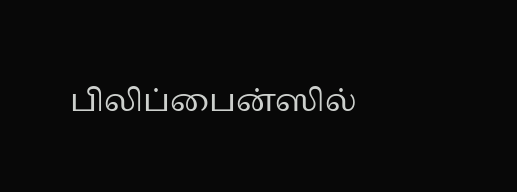பிலிப்பைன்ஸில்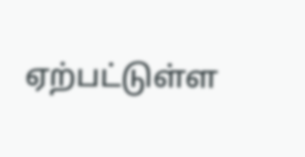ஏற்பட்டுள்ள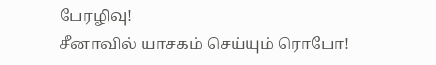பேரழிவு!
சீனாவில் யாசகம் செய்யும் ரொபோ!